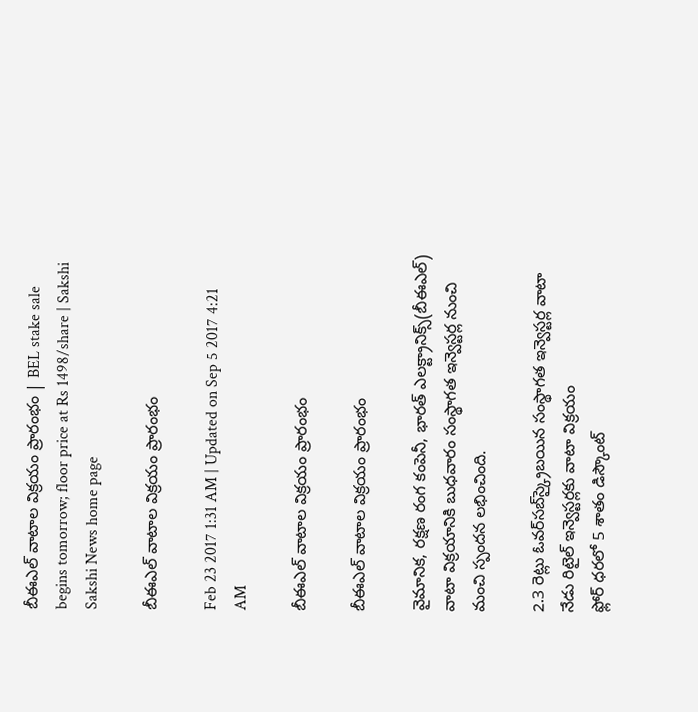బీఈఎల్‌ వాటాల విక్రయం ప్రారంభం | BEL stake sale begins tomorrow; floor price at Rs 1498/share | Sakshi
Sakshi News home page

బీఈఎల్‌ వాటాల విక్రయం ప్రారంభం

Feb 23 2017 1:31 AM | Updated on Sep 5 2017 4:21 AM

బీఈఎల్‌ వాటాల విక్రయం ప్రారంభం

బీఈఎల్‌ వాటాల విక్రయం ప్రారంభం

వైమానిక, రక్షణ రంగ కంపెనీ, భారత్‌ ఎలక్ట్రానిక్స్‌(బీఈఎల్‌) వాటా విక్రయానికి బుధవారం సంస్థాగత ఇన్వెస్టర్ల నుంచి మంచి స్పందన లభించింది.

2.3 రెట్లు ఓవర్‌సబ్‌స్క్రైబయిన సంస్థాగత ఇన్వెస్టర్ల వాటా
నేడు రిటైల్‌ ఇన్వెస్టర్లకు వాటా విక్రయం
ఫ్లోర్‌ ధరలో 5 శాతం డిస్కౌంట్‌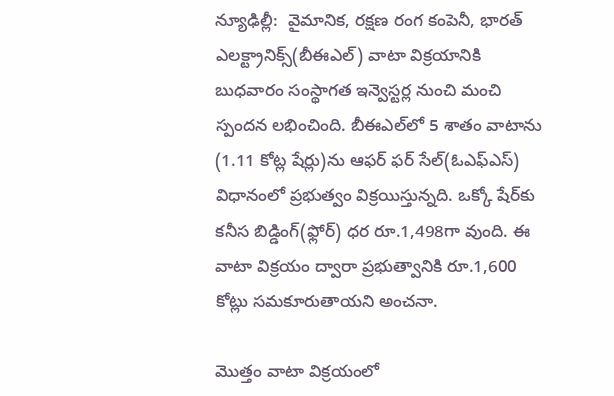న్యూఢిల్లీ:  వైమానిక, రక్షణ రంగ కంపెనీ, భారత్‌ ఎలక్ట్రానిక్స్‌(బీఈఎల్‌) వాటా విక్రయానికి బుధవారం సంస్థాగత ఇన్వెస్టర్ల నుంచి మంచి స్పందన లభించింది. బీఈఎల్‌లో 5 శాతం వాటాను (1.11 కోట్ల షేర్లు)ను ఆఫర్‌ ఫర్‌ సేల్‌(ఓఎఫ్‌ఎస్‌) విధానంలో ప్రభుత్వం విక్రయిస్తున్నది. ఒక్కో షేర్‌కు కనీస బిడ్డింగ్‌(ఫ్లోర్‌) ధర రూ.1,498గా వుంది. ఈ వాటా విక్రయం ద్వారా ప్రభుత్వానికి రూ.1,600 కోట్లు సమకూరుతాయని అంచనా.

మొత్తం వాటా విక్రయంలో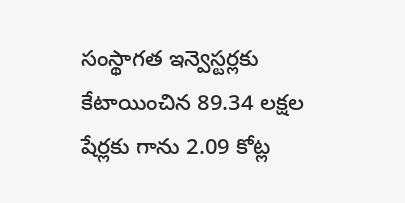సంస్థాగత ఇన్వెస్టర్లకు కేటాయించిన 89.34 లక్షల షేర్లకు గాను 2.09 కోట్ల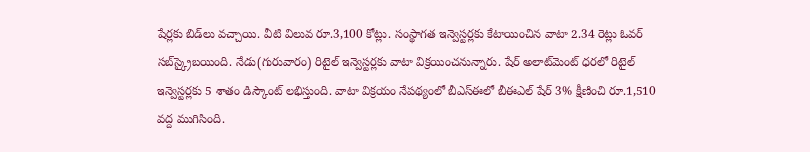షేర్లకు బిడ్‌లు వచ్చాయి. వీటి విలువ రూ.3,100 కోట్లు. సంస్థాగత ఇన్వెస్టర్లకు కేటాయించిన వాటా 2.34 రెట్లు ఓవర్‌ సబ్‌స్క్రైబయింది. నేడు(గురువారం) రిటైల్‌ ఇన్వెస్టర్లకు వాటా విక్రయించనున్నారు. షేర్‌ అలాట్‌మెంట్‌ ధరలో రిటైల్‌ ఇన్వెస్టర్లకు 5 శాతం డిస్కౌంట్‌ లభిస్తుంది. వాటా విక్రయం నేపథ్యంలో బీఎస్‌ఈలో బీఈఎల్‌ షేర్‌ 3% క్షీణించి రూ.1,510 వద్ద ముగిసింది.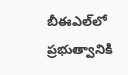బీఈఎల్‌లో ప్రభుత్వానికి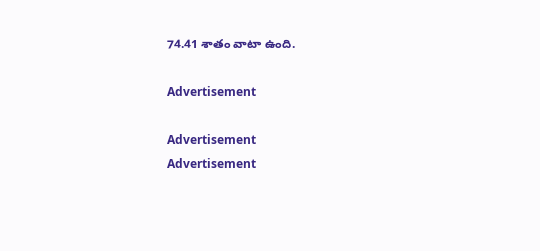74.41 శాతం వాటా ఉంది.

Advertisement

Advertisement
Advertisement